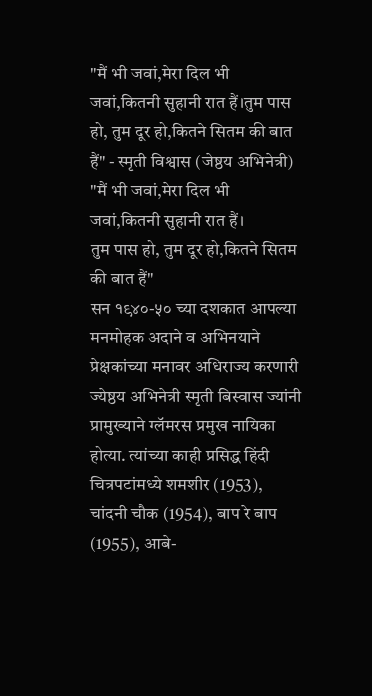"मैं भी जवां,मेरा दिल भी जवां,कितनी सुहानी रात हैं।तुम पास हो, तुम दूर हो,कितने सितम की बात हैं" - स्मृती विश्वास (जेष्ठय अभिनेत्री)
"मैं भी जवां,मेरा दिल भी जवां,कितनी सुहानी रात हैं।
तुम पास हो, तुम दूर हो,कितने सितम की बात हैं"
सन १९४०-५० च्या दशकात आपल्या मनमोहक अदाने व अभिनयाने प्रेक्षकांच्या मनावर अधिराज्य करणारी ज्येष्ठय अभिनेत्री स्मृती बिस्वास ज्यांनी प्रामुख्याने ग्लॅमरस प्रमुख नायिका होत्या. त्यांच्या काही प्रसिद्ध हिंदी चित्रपटांमध्ये शमशीर (1953), चांदनी चौक (1954), बाप रे बाप (1955), आबे-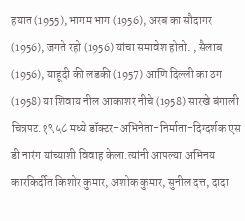हयात (1955), भागम भाग (1956), अरब का सौदागर (1956), जगते रहो (1956) यांचा समावेश होतो. , सैलाब (1956), याहूदी की लडकी (1957) आणि दिल्ली का ठग (1958) या शिवाय नील आकाशर नीचे (1958) सारखे बंगाली चित्रपट.१९५८ मध्ये डॉक्टर-अभिनेता-निर्माता-दिग्दर्शक एस डी नारंग यांच्याशी विवाह केला.त्यांनी आपल्या अभिनय कारकिर्दीत किशोर कुमार, अशोक कुमार, सुनील दत्त, दादा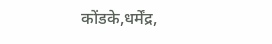कोंडके,धर्मेंद्र,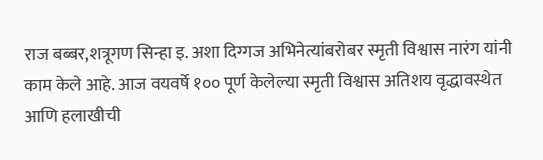राज बब्बर,शत्रूगण सिन्हा इ. अशा दिग्गज अभिनेत्यांबरोबर स्मृती विश्वास नारंग यांनी काम केले आहे. आज वयवर्षे १०० पूर्ण केलेल्या स्मृती विश्वास अतिशय वृद्धावस्थेत आणि हलाखीची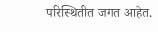परिस्थितीत जगत आहेत.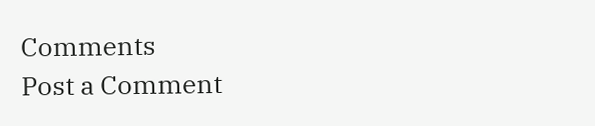Comments
Post a Comment